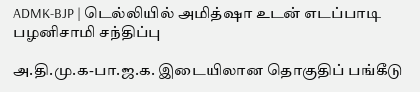ADMK-BJP | டெல்லியில் அமித்ஷா உடன் எடப்பாடி பழனிசாமி சந்திப்பு

அ.தி.மு.க-பா.ஜ.க. இடையிலான தொகுதிப் பங்கீடு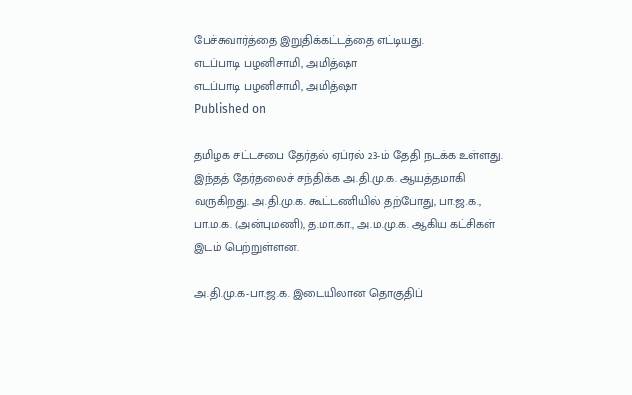பேச்சுவார்த்தை இறுதிக்கட்டத்தை எட்டியது.
எடப்பாடி பழனிசாமி, அமித்ஷா
எடப்பாடி பழனிசாமி, அமித்ஷா
Published on

தமிழக சட்டசபை தேர்தல் ஏப்ரல் 23-ம் தேதி நடக்க உள்ளது. இந்தத் தேர்தலைச் சந்திக்க அ.தி.மு.க. ஆயத்தமாகி வருகிறது. அ.தி.மு.க. கூட்டணியில் தற்போது, பா.ஜ.க., பா.ம.க. (அன்புமணி), த.மா.கா., அ.ம.மு.க. ஆகிய கட்சிகள் இடம் பெற்றுள்ளன.

அ.தி.மு.க-பா.ஜ.க. இடையிலான தொகுதிப்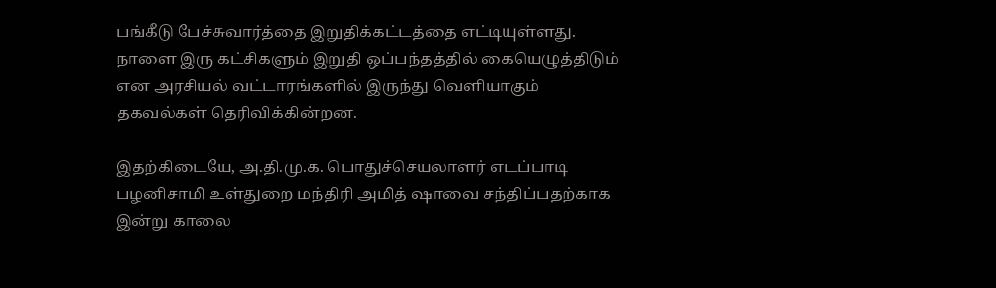பங்கீடு பேச்சுவார்த்தை இறுதிக்கட்டத்தை எட்டியுள்ளது. நாளை இரு கட்சிகளும் இறுதி ஒப்பந்தத்தில் கையெழுத்திடும் என அரசியல் வட்டாரங்களில் இருந்து வெளியாகும் தகவல்கள் தெரிவிக்கின்றன.

இதற்கிடையே, அ.தி.மு.க. பொதுச்செயலாளர் எடப்பாடி பழனிசாமி உள்துறை மந்திரி அமித் ஷாவை சந்திப்பதற்காக இன்று காலை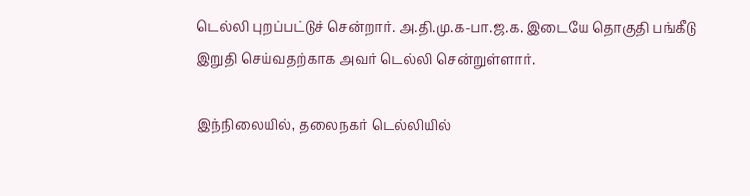டெல்லி புறப்பட்டுச் சென்றார். அ.தி.மு.க-பா.ஜ.க. இடையே தொகுதி பங்கீடு இறுதி செய்வதற்காக அவர் டெல்லி சென்றுள்ளார்.

இந்நிலையில், தலைநகர் டெல்லியில்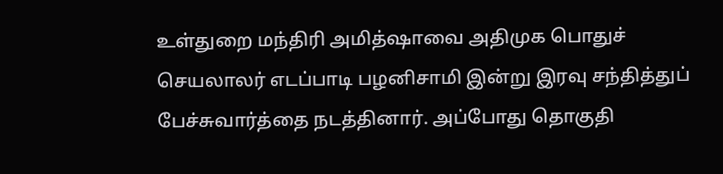உள்துறை மந்திரி அமித்ஷாவை அதிமுக பொதுச் செயலாலர் எடப்பாடி பழனிசாமி இன்று இரவு சந்தித்துப் பேச்சுவார்த்தை நடத்தினார். அப்போது தொகுதி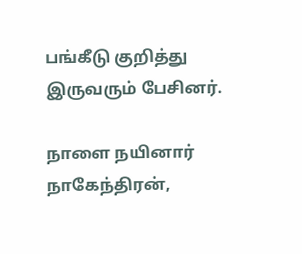பங்கீடு குறித்து இருவரும் பேசினர்.

நாளை நயினார் நாகேந்திரன்,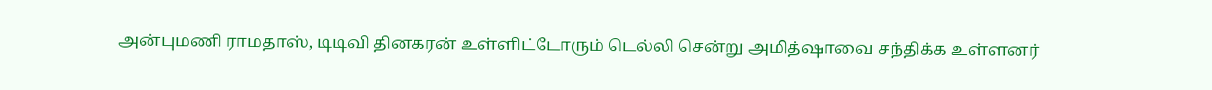அன்புமணி ராமதாஸ், டிடிவி தினகரன் உள்ளிட்டோரும் டெல்லி சென்று அமித்ஷாவை சந்திக்க உள்ளனர்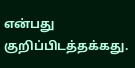என்பது குறிப்பிடத்தக்கது.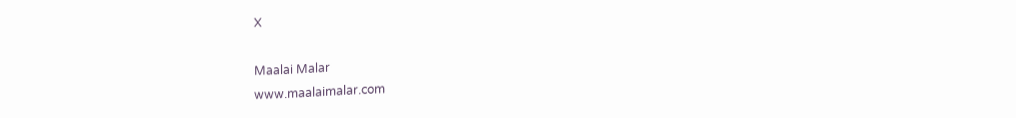X

Maalai Malar
www.maalaimalar.com